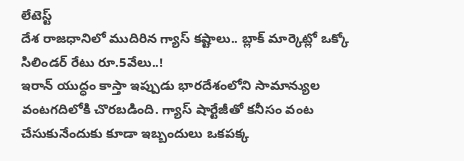లేటెస్ట్
దేశ రాజధానిలో ముదిరిన గ్యాస్ కష్టాలు.. బ్లాక్ మార్కెట్లో ఒక్కో సిలిండర్ రేటు రూ.5వేలు..!
ఇరాన్ యుద్ధం కాస్తా ఇప్పుడు భారదేశంలోని సామాన్యుల వంటగదిలోకి చొరబడింది. గ్యాస్ షార్టేజీతో కనీసం వంట చేసుకునేందుకు కూడా ఇబ్బందులు ఒకపక్క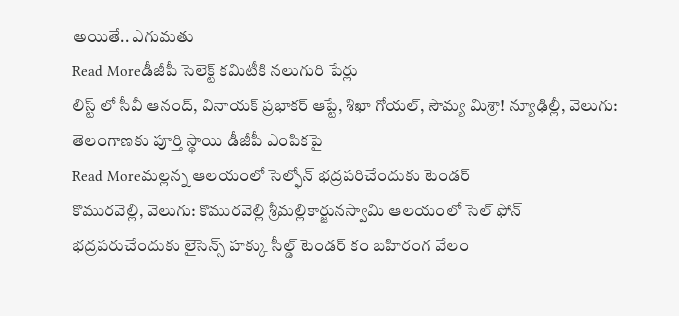అయితే.. ఎగుమతు
Read Moreడీజీపీ సెలెక్ట్ కమిటీకి నలుగురి పేర్లు
లిస్ట్ లో సీవీ ఆనంద్, వినాయక్ ప్రభాకర్ ఆప్టే, శిఖా గోయల్, సౌమ్య మిశ్రా! న్యూఢిల్లీ, వెలుగు: తెలంగాణకు పూర్తి స్థాయి డీజీపీ ఎంపికపై
Read Moreమల్లన్న ఆలయంలో సెల్ఫోన్ భద్రపరిచేందుకు టెండర్
కొమురవెల్లి, వెలుగు: కొమురవెల్లి శ్రీమల్లికార్జునస్వామి ఆలయంలో సెల్ ఫోన్ భద్రపరుచేందుకు లైసెన్స్ హక్కు సీల్డ్ టెండర్ కం బహిరంగ వేలం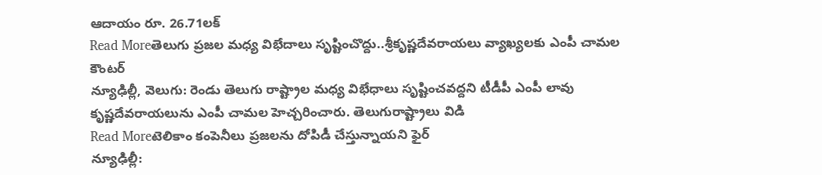ఆదాయం రూ. 26.71లక్
Read Moreతెలుగు ప్రజల మధ్య విభేదాలు సృష్టించొద్దు..శ్రీకృష్ణదేవరాయలు వ్యాఖ్యలకు ఎంపీ చామల కౌంటర్
న్యూఢిల్లీ, వెలుగు: రెండు తెలుగు రాష్ట్రాల మధ్య విభేధాలు సృష్టించవద్దని టీడీపీ ఎంపీ లావు కృష్ణదేవరాయలును ఎంపీ చామల హెచ్చరించారు. తెలుగురాష్ట్రాలు విడి
Read Moreటెలికాం కంపెనీలు ప్రజలను దోపిడీ చేస్తున్నాయని ఫైర్
న్యూఢిల్లీ: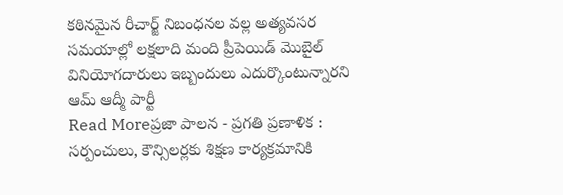కఠినమైన రీచార్జ్ నిబంధనల వల్ల అత్యవసర సమయాల్లో లక్షలాది మంది ప్రీపెయిడ్ మొబైల్ వినియోగదారులు ఇబ్బందులు ఎదుర్కొంటున్నారని ఆమ్ ఆద్మీ పార్టీ
Read Moreప్రజా పాలన - ప్రగతి ప్రణాళిక : సర్పంచులు, కౌన్సిలర్లకు శిక్షణ కార్యక్రమానికి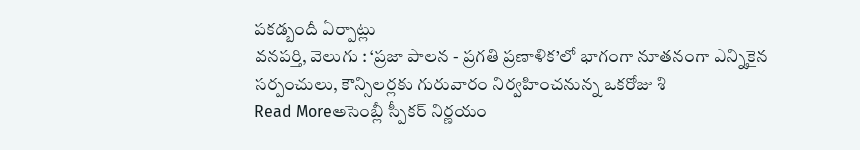పకడ్బందీ ఏర్పాట్లు
వనపర్తి, వెలుగు : ‘ప్రజా పాలన - ప్రగతి ప్రణాళిక’లో భాగంగా నూతనంగా ఎన్నికైన సర్పంచులు, కౌన్సిలర్లకు గురువారం నిర్వహించనున్న ఒకరోజు శి
Read Moreఅసెంబ్లీ స్పీకర్ నిర్ణయం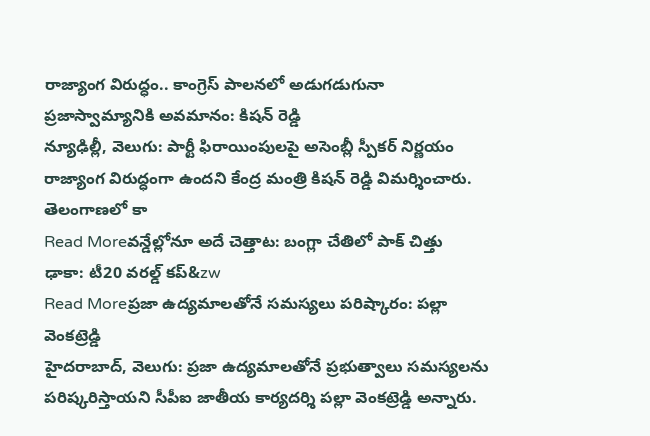రాజ్యాంగ విరుద్ధం.. కాంగ్రెస్ పాలనలో అడుగడుగునా ప్రజాస్వామ్యానికి అవమానం: కిషన్ రెడ్డి
న్యూఢిల్లీ, వెలుగు: పార్టీ ఫిరాయింపులపై అసెంబ్లీ స్పీకర్ నిర్ణయం రాజ్యాంగ విరుద్ధంగా ఉందని కేంద్ర మంత్రి కిషన్ రెడ్డి విమర్శించారు. తెలంగాణలో కా
Read Moreవన్డేల్లోనూ అదే చెత్తాట: బంగ్లా చేతిలో పాక్ చిత్తు
ఢాకా: టీ20 వరల్డ్ కప్&zw
Read Moreప్రజా ఉద్యమాలతోనే సమస్యలు పరిష్కారం: పల్లా వెంకట్రెడ్డి
హైదరాబాద్, వెలుగు: ప్రజా ఉద్యమాలతోనే ప్రభుత్వాలు సమస్యలను పరిష్కరిస్తాయని సీపీఐ జాతీయ కార్యదర్శి పల్లా వెంకట్రెడ్డి అన్నారు.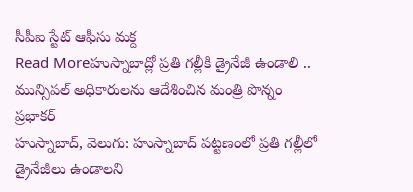సీపీఐ స్టేట్ ఆఫీసు మక్ద
Read Moreహుస్నాబాద్లో ప్రతి గల్లీకి డ్రైనేజీ ఉండాలి .. మున్సిపల్ అధికారులను ఆదేశించిన మంత్రి పొన్నం ప్రభాకర్
హుస్నాబాద్, వెలుగు: హుస్నాబాద్ పట్టణంలో ప్రతి గల్లీలో డ్రైనేజీలు ఉండాలని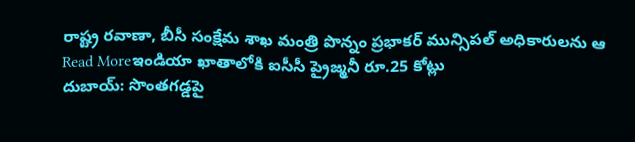రాష్ట్ర రవాణా, బీసీ సంక్షేమ శాఖ మంత్రి పొన్నం ప్రభాకర్ మున్సిపల్ అధికారులను ఆ
Read Moreఇండియా ఖాతాలోకి ఐసీసీ ప్రైజ్మనీ రూ.25 కోట్లు
దుబాయ్: సొంతగడ్డపై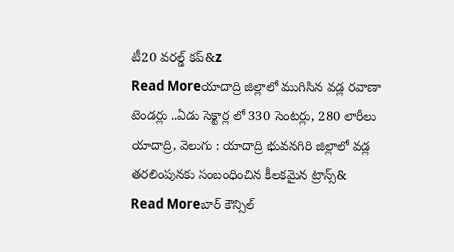టీ20 వరల్డ్ కప్&z
Read Moreయాదాద్రి జిల్లాలో ముగిసిన వడ్ల రవాణా టెండర్లు ..ఏడు సెక్టార్ల లో 330 సెంటర్లు, 280 లారీలు
యాదాద్రి, వెలుగు : యాదాద్రి భువనగిరి జిల్లాలో వడ్ల తరలింపునకు సంబంధించిన కీలకమైన ట్రాన్స్&
Read Moreబార్ కౌన్సిల్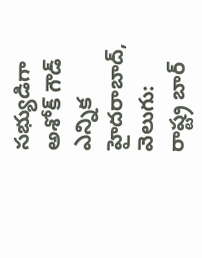సభ్యుడిగా అశోక్ గౌడ్ ఎన్నిక
హైదరాబాద్, వెలుగు: రాష్ట్ర బార్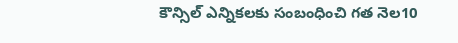కౌన్సిల్ ఎన్నికలకు సంబంధించి గత నెల10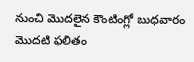నుంచి మొదలైన కౌంటింగ్లో బుధవారం మొదటి ఫలితం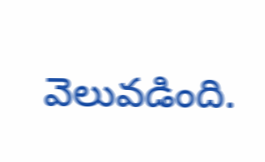వెలువడింది.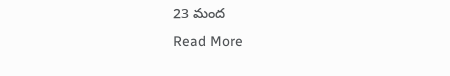23 మంద
Read More